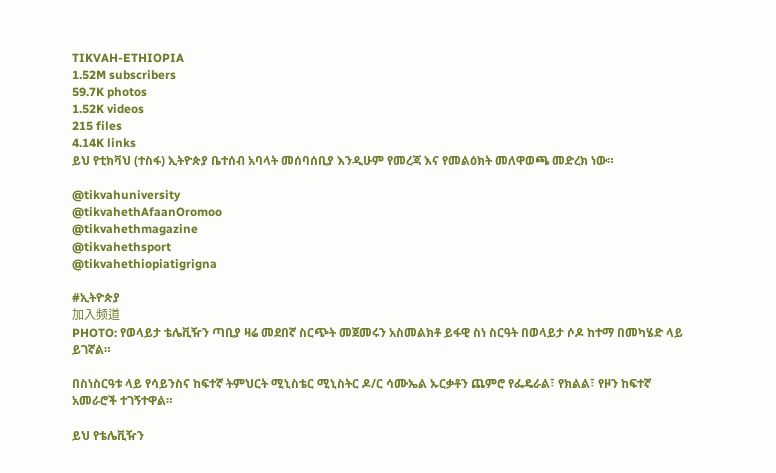TIKVAH-ETHIOPIA
1.52M subscribers
59.7K photos
1.52K videos
215 files
4.14K links
ይህ የቲክቫህ (ተስፋ) ኢትዮጵያ ቤተሰብ አባላት መሰባሰቢያ እንዲሁም የመረጃ እና የመልዕክት መለዋወጫ መድረክ ነው።

@tikvahuniversity
@tikvahethAfaanOromoo
@tikvahethmagazine
@tikvahethsport
@tikvahethiopiatigrigna

#ኢትዮጵያ
加入频道
PHOTO: የወላይታ ቴሌቪዥን ጣቢያ ዛሬ መደበኛ ስርጭት መጀመሩን አስመልክቶ ይፋዊ ስነ ስርዓት በወላይታ ሶዶ ከተማ በመካሄድ ላይ ይገኛል።

በስነስርዓቱ ላይ የሳይንስና ከፍተኛ ትምህርት ሚኒስቴር ሚኒስትር ዶ/ር ሳሙኤል ኡርቃቶን ጨምሮ የፌዴራል፣ የክልል፣ የዞን ከፍተኛ አመራሮች ተገኝተዋል።

ይህ የቴሌቪዥን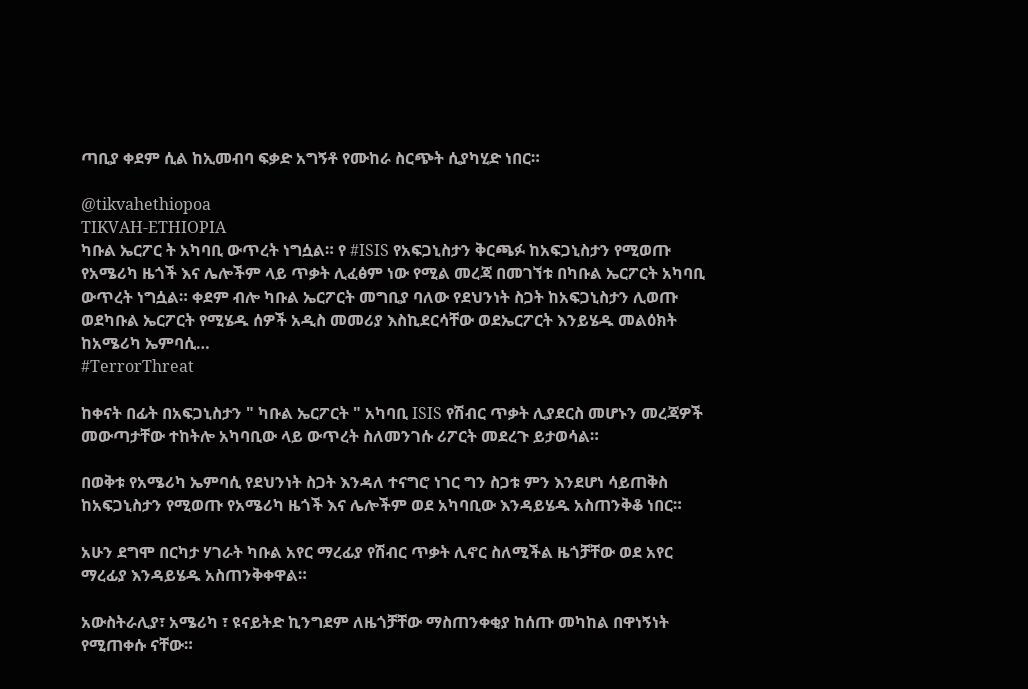ጣቢያ ቀደም ሲል ከኢመብባ ፍቃድ አግኝቶ የሙከራ ስርጭት ሲያካሂድ ነበር።

@tikvahethiopoa
TIKVAH-ETHIOPIA
ካቡል ኤርፖር ት አካባቢ ውጥረት ነግሷል። የ #ISIS የአፍጋኒስታን ቅርጫፉ ከአፍጋኒስታን የሚወጡ የአሜሪካ ዜጎች እና ሌሎችም ላይ ጥቃት ሊፈፅም ነው የሚል መረጃ በመገኘቱ በካቡል ኤርፖርት አካባቢ ውጥረት ነግሷል። ቀደም ብሎ ካቡል ኤርፖርት መግቢያ ባለው የደህንነት ስጋት ከአፍጋኒስታን ሊወጡ ወደካቡል ኤርፖርት የሚሄዱ ሰዎች አዲስ መመሪያ እስኪደርሳቸው ወደኤርፖርት እንይሄዱ መልዕክት ከአሜሪካ ኤምባሲ…
#TerrorThreat

ከቀናት በፊት በአፍጋኒስታን " ካቡል ኤርፖርት " አካባቢ ISIS የሽብር ጥቃት ሊያደርስ መሆኑን መረጃዎች መውጣታቸው ተከትሎ አካባቢው ላይ ውጥረት ስለመንገሱ ሪፖርት መደረጉ ይታወሳል።

በወቅቱ የአሜሪካ ኤምባሲ የደህንነት ስጋት እንዳለ ተናግሮ ነገር ግን ስጋቱ ምን እንደሆነ ሳይጠቅስ ከአፍጋኒስታን የሚወጡ የአሜሪካ ዜጎች እና ሌሎችም ወደ አካባቢው እንዳይሄዱ አስጠንቅቆ ነበር።

አሁን ደግሞ በርካታ ሃገራት ካቡል አየር ማረፊያ የሽብር ጥቃት ሊኖር ስለሚችል ዜጎቻቸው ወደ አየር ማረፊያ እንዳይሄዱ አስጠንቅቀዋል።

አውስትራሊያ፣ አሜሪካ ፣ ዩናይትድ ኪንግደም ለዜጎቻቸው ማስጠንቀቂያ ከሰጡ መካከል በዋነኝነት የሚጠቀሱ ናቸው።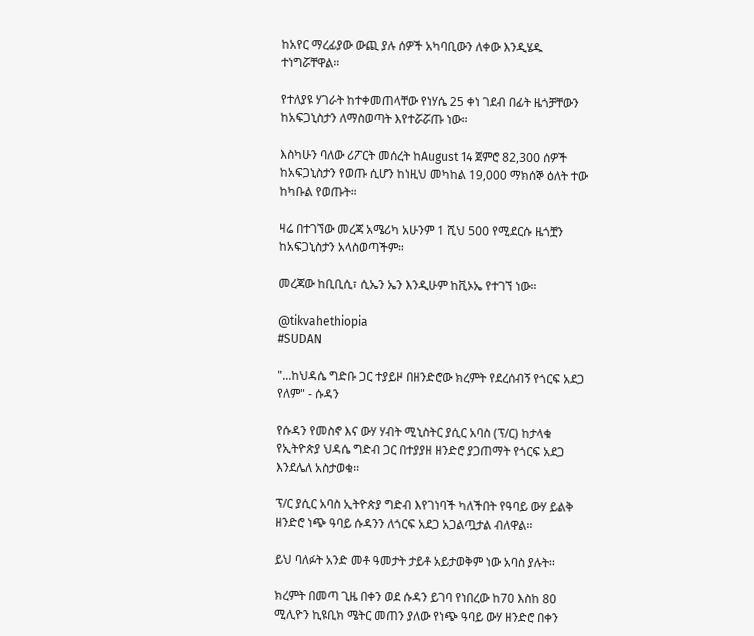ከአየር ማረፊያው ውጪ ያሉ ሰዎች አካባቢውን ለቀው እንዲሄዱ ተነግሯቸዋል።

የተለያዩ ሃገራት ከተቀመጠላቸው የነሃሴ 25 ቀነ ገደብ በፊት ዜጎቻቸውን ከአፍጋኒስታን ለማስወጣት እየተሯሯጡ ነው።

እስካሁን ባለው ሪፖርት መሰረት ከAugust 14 ጀምሮ 82,300 ሰዎች ከአፍጋኒስታን የወጡ ሲሆን ከነዚህ መካከል 19,000 ማክሰኞ ዕለት ተው ከካቡል የወጡት።

ዛሬ በተገኘው መረጃ አሜሪካ አሁንም 1 ሺህ 500 የሚደርሱ ዜጎቿን ከአፍጋኒስታን አላስወጣችም።

መረጃው ከቢቢሲ፣ ሲኤን ኤን እንዲሁም ከቪኦኤ የተገኘ ነው።

@tikvahethiopia
#SUDAN

"...ከህዳሴ ግድቡ ጋር ተያይዞ በዘንድሮው ክረምት የደረሰብኝ የጎርፍ አደጋ የለም" - ሱዳን

የሱዳን የመስኖ እና ውሃ ሃብት ሚኒስትር ያሲር አባስ (ፕ/ር) ከታላቁ የኢትዮጵያ ህዳሴ ግድብ ጋር በተያያዘ ዘንድሮ ያጋጠማት የጎርፍ አደጋ እንደሌለ አስታወቁ፡፡

ፕ/ር ያሲር አባስ ኢትዮጵያ ግድብ እየገነባች ካለችበት የዓባይ ውሃ ይልቅ ዘንድሮ ነጭ ዓባይ ሱዳንን ለጎርፍ አደጋ አጋልጧታል ብለዋል፡፡

ይህ ባለፉት አንድ መቶ ዓመታት ታይቶ አይታወቅም ነው አባስ ያሉት፡፡

ክረምት በመጣ ጊዜ በቀን ወደ ሱዳን ይገባ የነበረው ከ70 እስከ 80 ሚሊዮን ኪዩቢክ ሜትር መጠን ያለው የነጭ ዓባይ ውሃ ዘንድሮ በቀን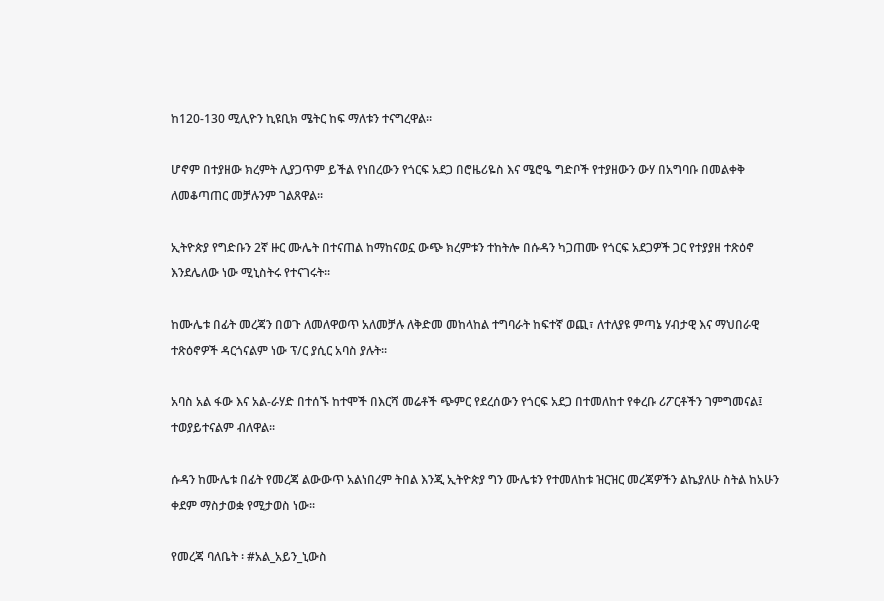ከ120-130 ሚሊዮን ኪዩቢክ ሜትር ከፍ ማለቱን ተናግረዋል።

ሆኖም በተያዘው ክረምት ሊያጋጥም ይችል የነበረውን የጎርፍ አደጋ በሮዜሪዬስ እና ሜሮዔ ግድቦች የተያዘውን ውሃ በአግባቡ በመልቀቅ ለመቆጣጠር መቻሉንም ገልጸዋል፡፡

ኢትዮጵያ የግድቡን 2ኛ ዙር ሙሌት በተናጠል ከማከናወኗ ውጭ ክረምቱን ተከትሎ በሱዳን ካጋጠሙ የጎርፍ አደጋዎች ጋር የተያያዘ ተጽዕኖ እንደሌለው ነው ሚኒስትሩ የተናገሩት፡፡

ከሙሌቱ በፊት መረጃን በወጉ ለመለዋወጥ አለመቻሉ ለቅድመ መከላከል ተግባራት ከፍተኛ ወጪ፣ ለተለያዩ ምጣኔ ሃብታዊ እና ማህበራዊ ተጽዕኖዎች ዳርጎናልም ነው ፕ/ር ያሲር አባስ ያሉት፡፡

አባስ አል ፋው እና አል-ራሃድ በተሰኙ ከተሞች በእርሻ መሬቶች ጭምር የደረሰውን የጎርፍ አደጋ በተመለከተ የቀረቡ ሪፖርቶችን ገምግመናል፤ ተወያይተናልም ብለዋል፡፡

ሱዳን ከሙሌቱ በፊት የመረጃ ልውውጥ አልነበረም ትበል እንጂ ኢትዮጵያ ግን ሙሌቱን የተመለከቱ ዝርዝር መረጃዎችን ልኬያለሁ ስትል ከአሁን ቀደም ማስታወቋ የሚታወስ ነው፡፡

የመረጃ ባለቤት ፡ #አል_አይን_ኒውስ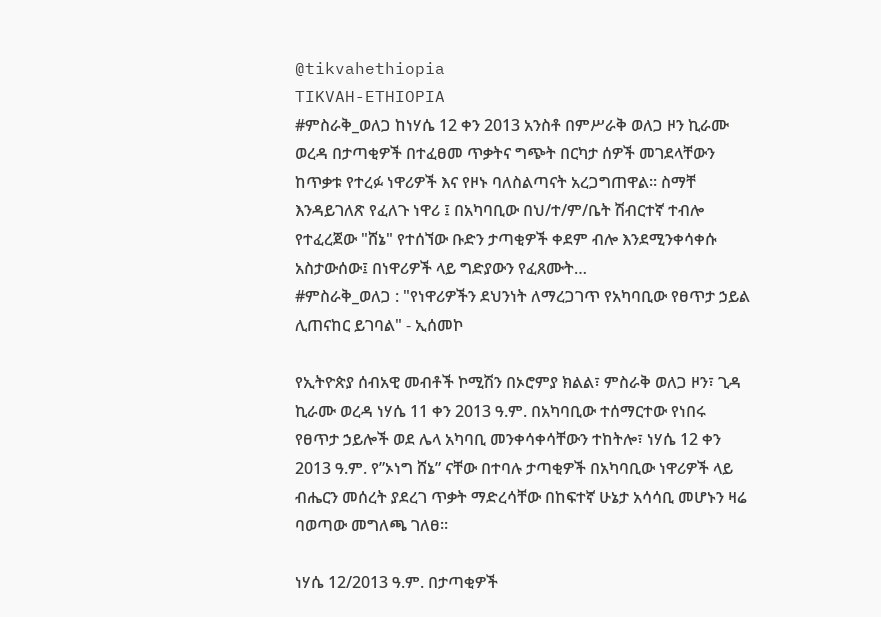@tikvahethiopia
TIKVAH-ETHIOPIA
#ምስራቅ_ወለጋ ከነሃሴ 12 ቀን 2013 አንስቶ በምሥራቅ ወለጋ ዞን ኪራሙ ወረዳ በታጣቂዎች በተፈፀመ ጥቃትና ግጭት በርካታ ሰዎች መገደላቸውን ከጥቃቱ የተረፉ ነዋሪዎች እና የዞኑ ባለስልጣናት አረጋግጠዋል። ስማቸ እንዳይገለጽ የፈለጉ ነዋሪ ፤ በአካባቢው በህ/ተ/ም/ቤት ሽብርተኛ ተብሎ የተፈረጀው "ሸኔ" የተሰኘው ቡድን ታጣቂዎች ቀደም ብሎ እንደሚንቀሳቀሱ አስታውሰው፤ በነዋሪዎች ላይ ግድያውን የፈጸሙት…
#ምስራቅ_ወለጋ : "የነዋሪዎችን ደህንነት ለማረጋገጥ የአካባቢው የፀጥታ ኃይል ሊጠናከር ይገባል" - ኢሰመኮ

የኢትዮጵያ ሰብአዊ መብቶች ኮሚሽን በኦሮምያ ክልል፣ ምስራቅ ወለጋ ዞን፣ ጊዳ ኪራሙ ወረዳ ነሃሴ 11 ቀን 2013 ዓ.ም. በአካባቢው ተሰማርተው የነበሩ የፀጥታ ኃይሎች ወደ ሌላ አካባቢ መንቀሳቀሳቸውን ተከትሎ፣ ነሃሴ 12 ቀን 2013 ዓ.ም. የ”ኦነግ ሸኔ” ናቸው በተባሉ ታጣቂዎች በአካባቢው ነዋሪዎች ላይ ብሔርን መሰረት ያደረገ ጥቃት ማድረሳቸው በከፍተኛ ሁኔታ አሳሳቢ መሆኑን ዛሬ ባወጣው መግለጫ ገለፀ።

ነሃሴ 12/2013 ዓ.ም. በታጣቂዎች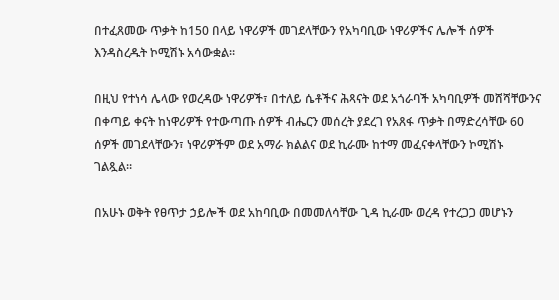በተፈጸመው ጥቃት ከ150 በላይ ነዋሪዎች መገደላቸውን የአካባቢው ነዋሪዎችና ሌሎች ሰዎች እንዳስረዱት ኮሚሽኑ አሳውቋል።

በዚህ የተነሳ ሌላው የወረዳው ነዋሪዎች፣ በተለይ ሴቶችና ሕጻናት ወደ አጎራባች አካባቢዎች መሸሻቸውንና በቀጣይ ቀናት ከነዋሪዎች የተውጣጡ ሰዎች ብሔርን መሰረት ያደረገ የአጸፋ ጥቃት በማድረሳቸው 60 ሰዎች መገደላቸውን፣ ነዋሪዎችም ወደ አማራ ክልልና ወደ ኪራሙ ከተማ መፈናቀላቸውን ኮሚሽኑ ገልጿል።

በአሁኑ ወቅት የፀጥታ ኃይሎች ወደ አከባቢው በመመለሳቸው ጊዳ ኪራሙ ወረዳ የተረጋጋ መሆኑን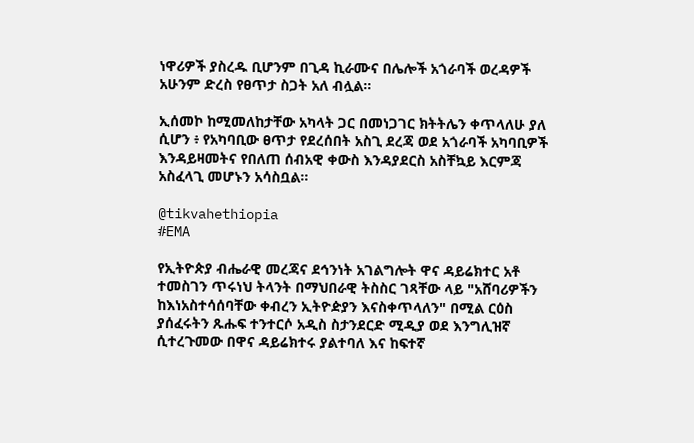ነዋሪዎች ያስረዱ ቢሆንም በጊዳ ኪራሙና በሌሎች አጎራባች ወረዳዎች አሁንም ድረስ የፀጥታ ስጋት አለ ብሏል።

ኢሰመኮ ከሚመለከታቸው አካላት ጋር በመነጋገር ክትትሌን ቀጥላለሁ ያለ ሲሆን ፥ የአካባቢው ፀጥታ የደረሰበት አስጊ ደረጃ ወደ አጎራባች አካባቢዎች እንዳይዛመትና የበለጠ ሰብአዊ ቀውስ እንዳያደርስ አስቸኳይ እርምጃ አስፈላጊ መሆኑን አሳስቧል።

@tikvahethiopia
#EMA

የኢትዮጵያ ብሔራዊ መረጃና ደኅንነት አገልግሎት ዋና ዳይሬክተር አቶ ተመስገን ጥሩነህ ትላንት በማህበራዊ ትስስር ገጻቸው ላይ "አሸባሪዎችን ከእነአስተሳሰባቸው ቀብረን ኢትዮዽያን እናስቀጥላለን" በሚል ርዕስ ያሰፈሩትን ጹሑፍ ተንተርሶ አዲስ ስታንደርድ ሚዲያ ወደ እንግሊዝኛ ሲተረጉመው በዋና ዳይሬክተሩ ያልተባለ እና ከፍተኛ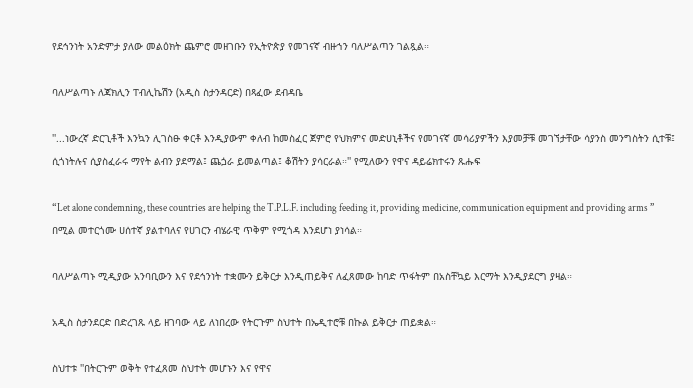የደኅንነት አንድምታ ያለው መልዕክት ጨምሮ መዘገቡን የኢትዮጵያ የመገናኛ ብዙኀን ባለሥልጣን ገልጿል።

ባለሥልጣኑ ለጃክሊን ፐብሊኬሽን (አዲስ ስታንዳርድ) በጻፈው ደብዳቤ

''...ነውረኛ ድርጊቶች እንኳን ሊገስፁ ቀርቶ እንዲያውም ቀለብ ከመስፈር ጀምሮ የህክምና መድሀኒቶችና የመገናኛ መሳሪያዎችን እያመቻቹ መገኘታቸው ሳያንስ መንግስትን ሲተቹ፤ ሲጎነትሉና ሲያስፈራሩ ማየት ልብን ያደማል፤ ጨጏራ ይመልጣል፤ ቆሽትን ያሳርራል።'' የሚለውን የዋና ዳይሬክተሩን ጹሑፍ

“Let alone condemning, these countries are helping the T.P.L.F. including feeding it, providing medicine, communication equipment and providing arms ” በሚል መተርጎሙ ሀሰተኛ ያልተባለና የሀገርን ብሄራዊ ጥቅም የሚጎዳ እንደሆነ ያነሳል።

ባለሥልጣኑ ሚዲያው አንባቢውን እና የደኅንነት ተቋሙን ይቅርታ እንዲጠይቅና ለፈጸመው ከባድ ጥፋትም በአስቸኳይ እርማት እንዲያደርግ ያዛል።

አዲስ ስታንደርድ በድረገጹ ላይ ዘገባው ላይ ለነበረው የትርጉም ስህተት በኤዲተሮቹ በኩል ይቅርታ ጠይቋል።

ስህተቱ ''በትርጉም ወቅት የተፈጸመ ስህተት መሆኑን እና የዋና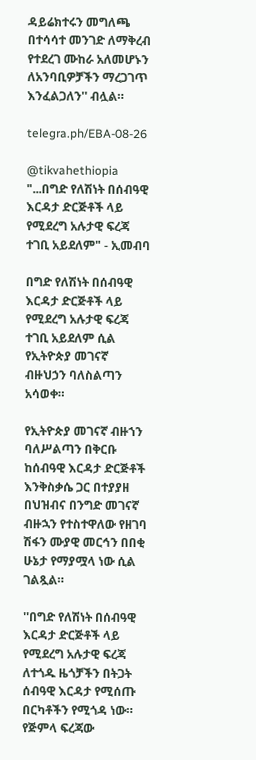ዳይሬክተሩን መግለጫ በተሳሳተ መንገድ ለማቅረብ የተደረገ ሙከራ አለመሆኑን ለአንባቢዎቻችን ማረጋገጥ እንፈልጋለን'' ብሏል።

telegra.ph/EBA-08-26

@tikvahethiopia
"...በግድ የለሽነት በሰብዓዊ እርዳታ ድርጅቶች ላይ የሚደረግ አሉታዊ ፍረጃ ተገቢ አይደለም" - ኢመብባ

በግድ የለሽነት በሰብዓዊ እርዳታ ድርጅቶች ላይ የሚደረግ አሉታዊ ፍረጃ ተገቢ አይደለም ሲል የኢትዮጵያ መገናኛ ብዙህኃን ባለስልጣን አሳወቀ።

የኢትዮጵያ መገናኛ ብዙኀን ባለሥልጣን በቅርቡ ከሰብዓዊ እርዳታ ድርጅቶች እንቅስቃሴ ጋር በተያያዘ በህዝብና በንግድ መገናኛ ብዙኋን የተስተዋለው የዘገባ ሽፋን ሙያዊ መርኅን በበቂ ሁኔታ የማያሟላ ነው ሲል ገልጿል።

''በግድ የለሽነት በሰብዓዊ እርዳታ ድርጅቶች ላይ የሚደረግ አሉታዊ ፍረጃ ለተጎዱ ዜጎቻችን በትጋት ሰብዓዊ እርዳታ የሚሰጡ በርካቶችን የሚጎዳ ነው። የጅምላ ፍረጃው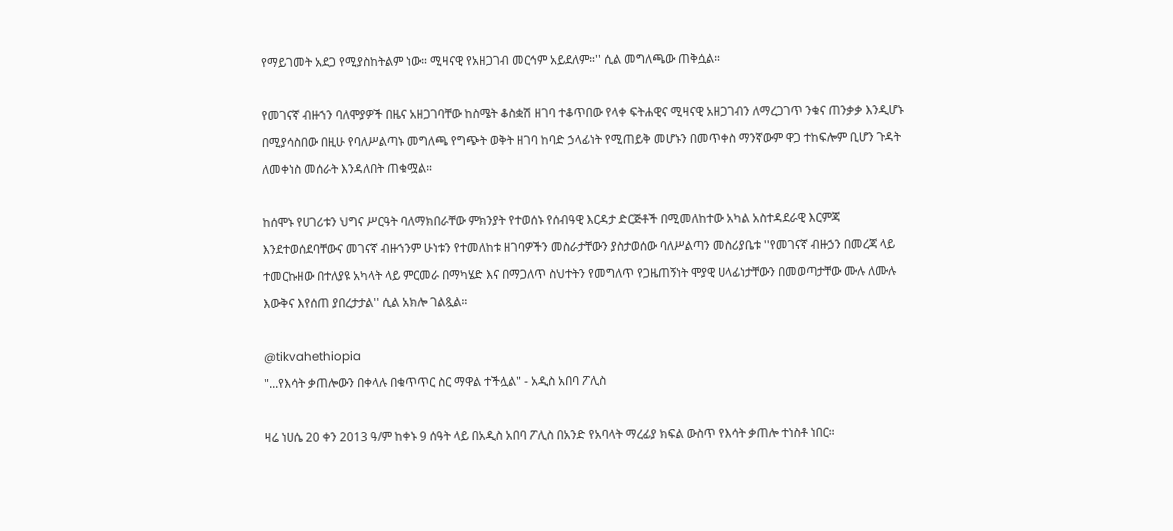የማይገመት አደጋ የሚያስከትልም ነው። ሚዛናዊ የአዘጋገብ መርኅም አይደለም።'' ሲል መግለጫው ጠቅሷል።

የመገናኛ ብዙኀን ባለሞያዎች በዜና አዘጋገባቸው ከስሜት ቆስቋሽ ዘገባ ተቆጥበው የላቀ ፍትሐዊና ሚዛናዊ አዘጋገብን ለማረጋገጥ ንቁና ጠንቃቃ እንዲሆኑ በሚያሳስበው በዚሁ የባለሥልጣኑ መግለጫ የግጭት ወቅት ዘገባ ከባድ ኃላፊነት የሚጠይቅ መሆኑን በመጥቀስ ማንኛውም ዋጋ ተከፍሎም ቢሆን ጉዳት ለመቀነስ መሰራት እንዳለበት ጠቁሟል።

ከሰሞኑ የሀገሪቱን ህግና ሥርዓት ባለማክበራቸው ምክንያት የተወሰኑ የሰብዓዊ እርዳታ ድርጅቶች በሚመለከተው አካል አስተዳደራዊ እርምጃ እንደተወሰደባቸውና መገናኛ ብዙኀንም ሁነቱን የተመለከቱ ዘገባዎችን መስራታቸውን ያስታወሰው ባለሥልጣን መስሪያቤቱ ''የመገናኛ ብዙኃን በመረጃ ላይ ተመርኩዘው በተለያዩ አካላት ላይ ምርመራ በማካሄድ እና በማጋለጥ ስህተትን የመግለጥ የጋዜጠኝነት ሞያዊ ሀላፊነታቸውን በመወጣታቸው ሙሉ ለሙሉ እውቅና እየሰጠ ያበረታታል'' ሲል አክሎ ገልጿል።

@tikvahethiopia
"...የእሳት ቃጠሎውን በቀላሉ በቁጥጥር ስር ማዋል ተችሏል" - አዲስ አበባ ፖሊስ

ዛሬ ነሀሴ 20 ቀን 2013 ዓ/ም ከቀኑ 9 ሰዓት ላይ በአዲስ አበባ ፖሊስ በአንድ የአባላት ማረፊያ ክፍል ውስጥ የእሳት ቃጠሎ ተነስቶ ነበር።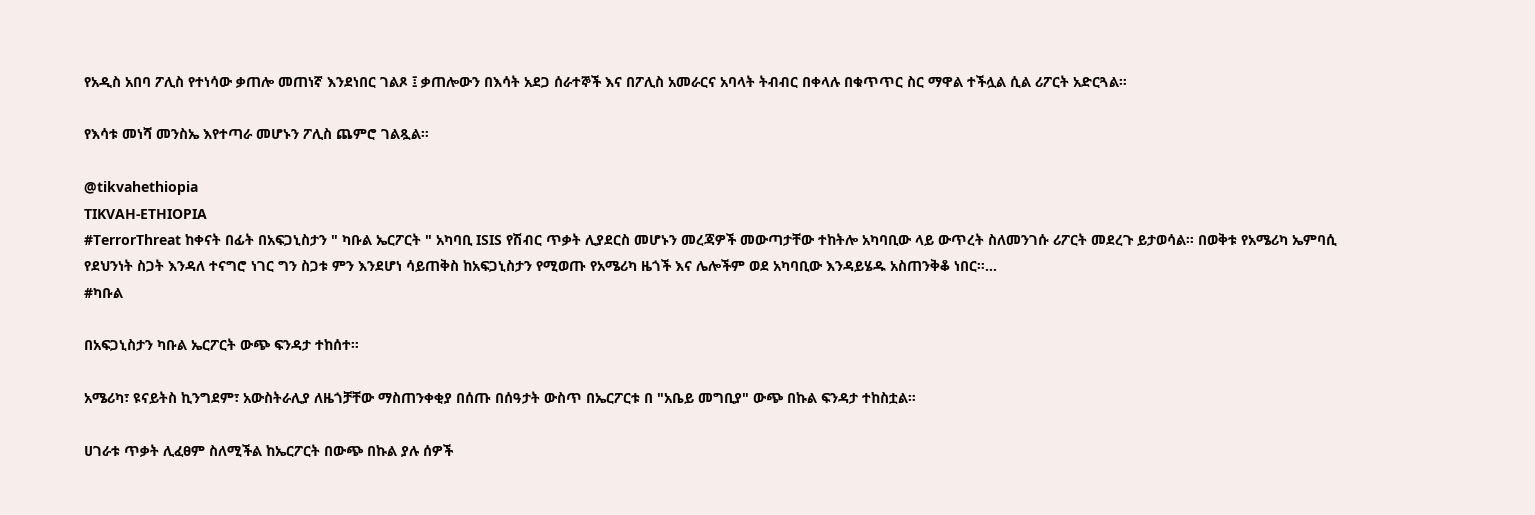የአዲስ አበባ ፖሊስ የተነሳው ቃጠሎ መጠነኛ እንደነበር ገልጾ ፤ ቃጠሎውን በእሳት አደጋ ሰራተኞች እና በፖሊስ አመራርና አባላት ትብብር በቀላሉ በቁጥጥር ስር ማዋል ተችሏል ሲል ሪፖርት አድርጓል።

የእሳቱ መነሻ መንስኤ እየተጣራ መሆኑን ፖሊስ ጨምሮ ገልጿል።

@tikvahethiopia
TIKVAH-ETHIOPIA
#TerrorThreat ከቀናት በፊት በአፍጋኒስታን " ካቡል ኤርፖርት " አካባቢ ISIS የሽብር ጥቃት ሊያደርስ መሆኑን መረጃዎች መውጣታቸው ተከትሎ አካባቢው ላይ ውጥረት ስለመንገሱ ሪፖርት መደረጉ ይታወሳል። በወቅቱ የአሜሪካ ኤምባሲ የደህንነት ስጋት እንዳለ ተናግሮ ነገር ግን ስጋቱ ምን እንደሆነ ሳይጠቅስ ከአፍጋኒስታን የሚወጡ የአሜሪካ ዜጎች እና ሌሎችም ወደ አካባቢው እንዳይሄዱ አስጠንቅቆ ነበር።…
#ካቡል

በአፍጋኒስታን ካቡል ኤርፖርት ውጭ ፍንዳታ ተከሰተ።

አሜሪካ፣ ዩናይትስ ኪንግደም፣ አውስትራሊያ ለዜጎቻቸው ማስጠንቀቂያ በሰጡ በሰዓታት ውስጥ በኤርፖርቱ በ "አቤይ መግቢያ" ውጭ በኩል ፍንዳታ ተከስቷል።

ሀገራቱ ጥቃት ሊፈፀም ስለሚችል ከኤርፖርት በውጭ በኩል ያሉ ሰዎች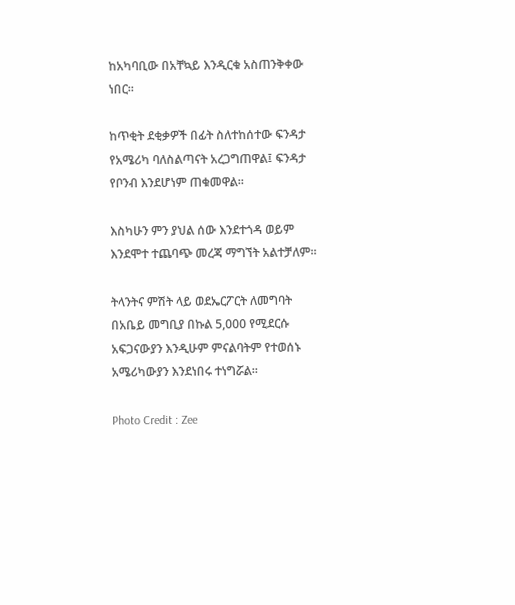ከአካባቢው በአቸኳይ እንዲርቁ አስጠንቅቀው ነበር።

ከጥቂት ደቂቃዎች በፊት ስለተከሰተው ፍንዳታ የአሜሪካ ባለስልጣናት አረጋግጠዋል፤ ፍንዳታ የቦንብ እንደሆነም ጠቁመዋል።

እስካሁን ምን ያህል ሰው እንደተጎዳ ወይም እንደሞተ ተጨባጭ መረጃ ማግኘት አልተቻለም።

ትላንትና ምሽት ላይ ወደኤርፖርት ለመግባት በአቤይ መግቢያ በኩል 5,000 የሚደርሱ አፍጋናውያን እንዲሁም ምናልባትም የተወሰኑ አሜሪካውያን እንደነበሩ ተነግሯል።

Photo Credit : Zee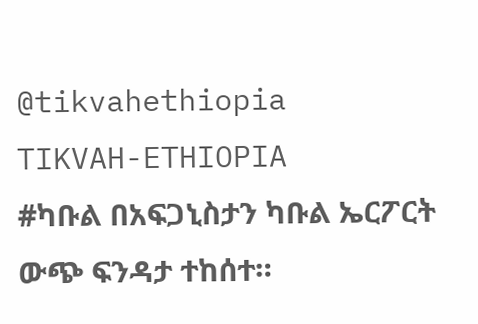@tikvahethiopia
TIKVAH-ETHIOPIA
#ካቡል በአፍጋኒስታን ካቡል ኤርፖርት ውጭ ፍንዳታ ተከሰተ።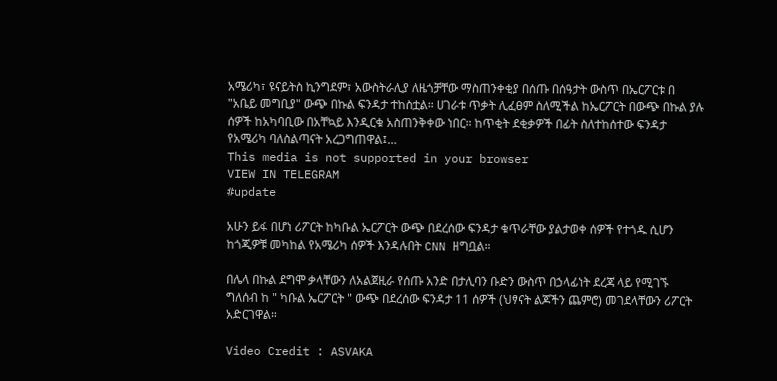አሜሪካ፣ ዩናይትስ ኪንግደም፣ አውስትራሊያ ለዜጎቻቸው ማስጠንቀቂያ በሰጡ በሰዓታት ውስጥ በኤርፖርቱ በ "አቤይ መግቢያ" ውጭ በኩል ፍንዳታ ተከስቷል። ሀገራቱ ጥቃት ሊፈፀም ስለሚችል ከኤርፖርት በውጭ በኩል ያሉ ሰዎች ከአካባቢው በአቸኳይ እንዲርቁ አስጠንቅቀው ነበር። ከጥቂት ደቂቃዎች በፊት ስለተከሰተው ፍንዳታ የአሜሪካ ባለስልጣናት አረጋግጠዋል፤…
This media is not supported in your browser
VIEW IN TELEGRAM
#update

አሁን ይፋ በሆነ ሪፖርት ከካቡል ኤርፖርት ውጭ በደረሰው ፍንዳታ ቁጥራቸው ያልታወቀ ሰዎች የተጎዱ ሲሆን ከጎጂዎቹ መካከል የአሜሪካ ሰዎች እንዳሉበት CNN ዘግቧል።

በሌላ በኩል ደግሞ ቃላቸውን ለአልጀዚራ የሰጡ አንድ በታሊባን ቡድን ውስጥ በኃላፊነት ደረጃ ላይ የሚገኙ ግለሰብ ከ " ካቡል ኤርፖርት " ውጭ በደረሰው ፍንዳታ 11 ሰዎች (ህፃናት ልጆችን ጨምሮ) መገደላቸውን ሪፖርት አድርገዋል።

Video Credit : ASVAKA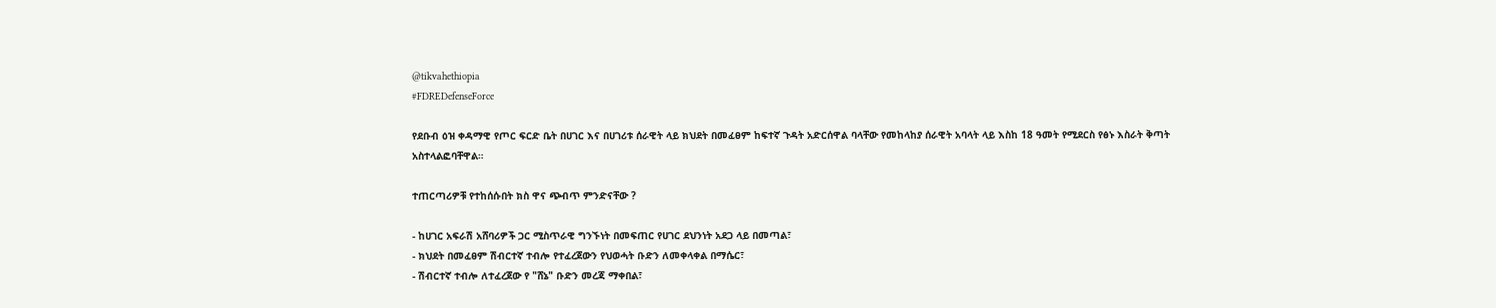@tikvahethiopia
#FDREDefenseForce

የደቡብ ዕዝ ቀዳማዊ የጦር ፍርድ ቤት በሀገር እና በሀገሪቱ ሰራዊት ላይ ክህደት በመፈፀም ከፍተኛ ጉዳት አድርሰዋል ባላቸው የመከላከያ ሰራዊት አባላት ላይ እስከ 18 ዓመት የሚደርስ የፅኑ እስራት ቅጣት አስተላልፎባቸዋል።

ተጠርጣሪዎቹ የተከሰሱበት ክስ ዋና ጭብጥ ምንድናቸው ?

- ከሀገር አፍራሽ አሸባሪዎች ጋር ሚስጥራዊ ግንኙነት በመፍጠር የሀገር ደህንነት አደጋ ላይ በመጣል፣
- ክህደት በመፈፀም ሽብርተኛ ተብሎ የተፈረጀውን የህወሓት ቡድን ለመቀላቀል በማሴር፣
- ሽብርተኛ ተብሎ ለተፈረጀው የ "ሸኔ" ቡድን መረጃ ማቀበል፣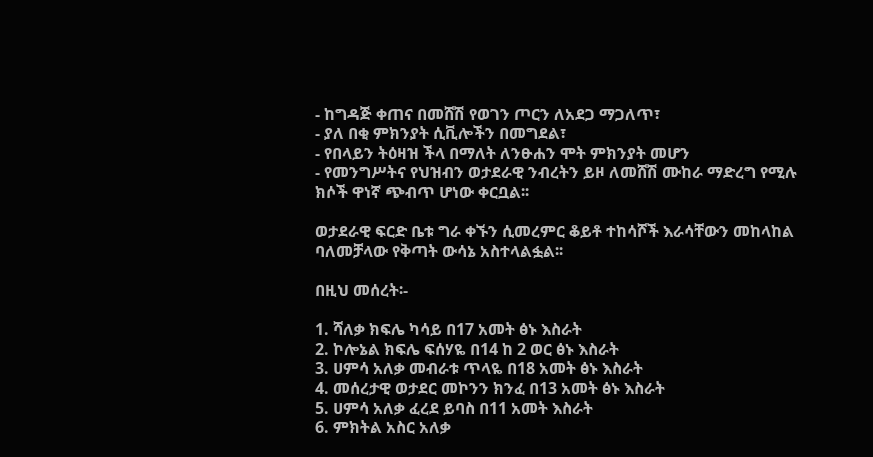- ከግዳጅ ቀጠና በመሸሽ የወገን ጦርን ለአደጋ ማጋለጥ፣
- ያለ በቂ ምክንያት ሲቪሎችን በመግደል፣
- የበላይን ትዕዛዝ ችላ በማለት ለንፁሐን ሞት ምክንያት መሆን
- የመንግሥትና የህዝብን ወታደራዊ ንብረትን ይዞ ለመሸሽ ሙከራ ማድረግ የሚሉ ክሶች ዋነኛ ጭብጥ ሆነው ቀርቧል፡፡

ወታደራዊ ፍርድ ቤቱ ግራ ቀኙን ሲመረምር ቆይቶ ተከሳሾች እራሳቸውን መከላከል ባለመቻላው የቅጣት ውሳኔ አስተላልፏል፡፡

በዚህ መሰረት፡-

1. ሻለቃ ክፍሌ ካሳይ በ17 አመት ፅኑ እስራት
2. ኮሎኔል ክፍሌ ፍሰሃዬ በ14 ከ 2 ወር ፅኑ እስራት
3. ሀምሳ አለቃ መብራቱ ጥላዬ በ18 አመት ፅኑ እስራት
4. መሰረታዊ ወታደር መኮንን ክንፈ በ13 አመት ፅኑ እስራት
5. ሀምሳ አለቃ ፈረደ ይባስ በ11 አመት እስራት
6. ምክትል አስር አለቃ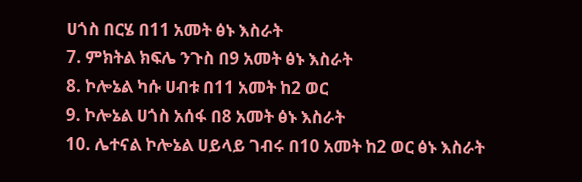ሀጎስ በርሄ በ11 አመት ፅኑ እስራት
7. ምክትል ክፍሌ ንጉስ በ9 አመት ፅኑ እስራት
8. ኮሎኔል ካሱ ሀብቱ በ11 አመት ከ2 ወር
9. ኮሎኔል ሀጎስ አሰፋ በ8 አመት ፅኑ እስራት
10. ሌተናል ኮሎኔል ሀይላይ ገብሩ በ10 አመት ከ2 ወር ፅኑ እስራት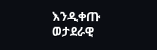እንዲቀጡ ወታደራዊ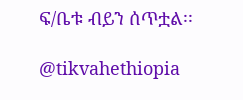ፍ/ቤቱ ብይን ሰጥቷል፡፡

@tikvahethiopia